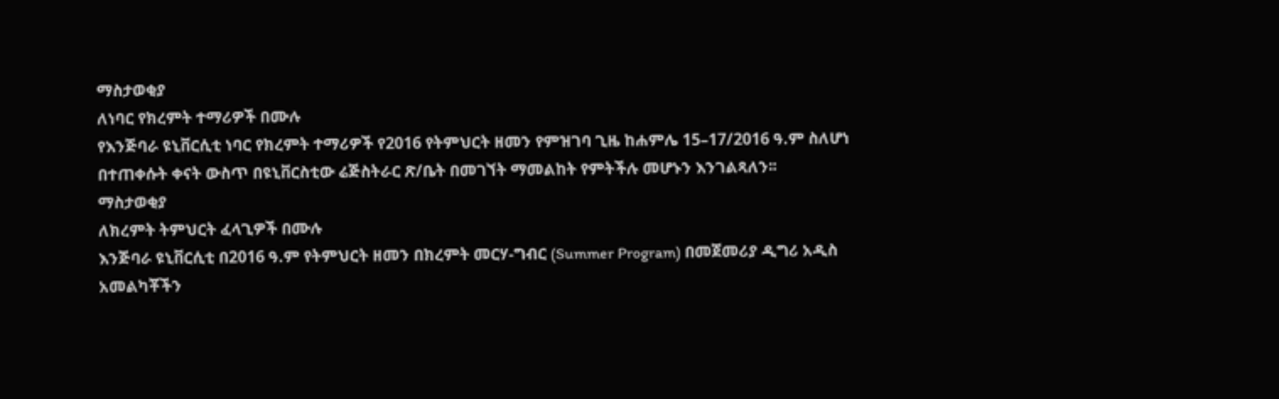ማስታወቂያ
ለነባር የክረምት ተማሪዎች በሙሉ
የእንጅባራ ዩኒቨርሲቲ ነባር የክረምት ተማሪዎች የ2016 የትምህርት ዘመን የምዝገባ ጊዜ ከሐምሌ 15–17/2016 ዓ.ም ስለሆነ በተጠቀሱት ቀናት ውስጥ በዩኒቨርስቲው ሬጅስትራር ጽ/ቤት በመገኘት ማመልከት የምትችሉ መሆኑን እንገልጻለን፡፡
ማስታወቂያ
ለክረምት ትምህርት ፈላጊዎች በሙሉ
እንጅባራ ዩኒቨርሲቲ በ2016 ዓ.ም የትምህርት ዘመን በክረምት መርሃ-ግብር (Summer Program) በመጀመሪያ ዲግሪ አዲስ አመልካቾችን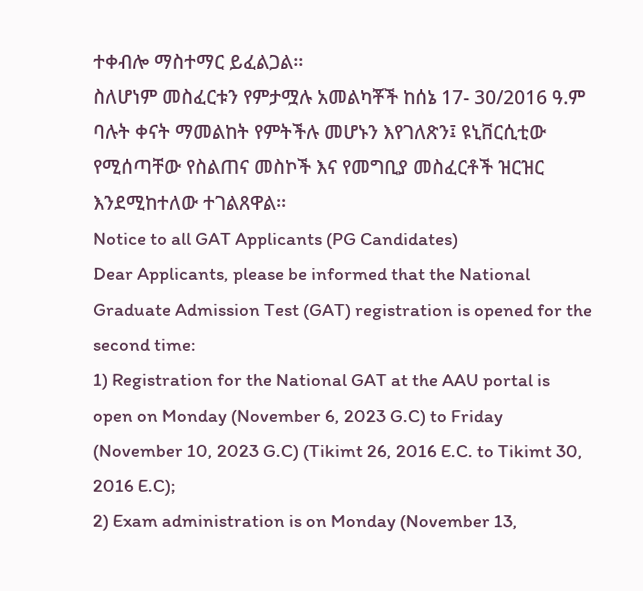ተቀብሎ ማስተማር ይፈልጋል፡፡
ስለሆነም መስፈርቱን የምታሟሉ አመልካቾች ከሰኔ 17- 30/2016 ዓ.ም ባሉት ቀናት ማመልከት የምትችሉ መሆኑን እየገለጽን፤ ዩኒቨርሲቲው የሚሰጣቸው የስልጠና መስኮች እና የመግቢያ መስፈርቶች ዝርዝር እንደሚከተለው ተገልጸዋል፡፡
Notice to all GAT Applicants (PG Candidates)
Dear Applicants, please be informed that the National Graduate Admission Test (GAT) registration is opened for the second time:
1) Registration for the National GAT at the AAU portal is open on Monday (November 6, 2023 G.C) to Friday (November 10, 2023 G.C) (Tikimt 26, 2016 E.C. to Tikimt 30, 2016 E.C);
2) Exam administration is on Monday (November 13,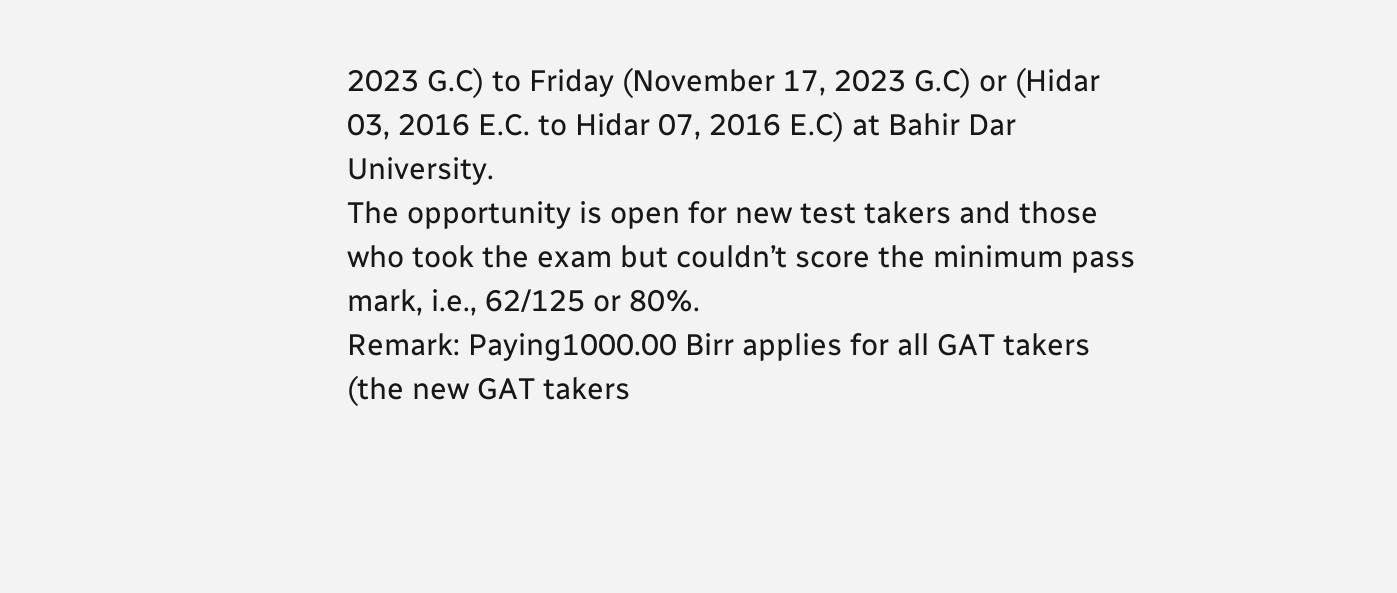2023 G.C) to Friday (November 17, 2023 G.C) or (Hidar 03, 2016 E.C. to Hidar 07, 2016 E.C) at Bahir Dar University.
The opportunity is open for new test takers and those who took the exam but couldn’t score the minimum pass mark, i.e., 62/125 or 80%.
Remark: Paying1000.00 Birr applies for all GAT takers (the new GAT takers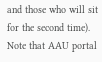and those who will sit for the second time).
Note that AAU portal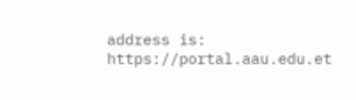address is: https://portal.aau.edu.et